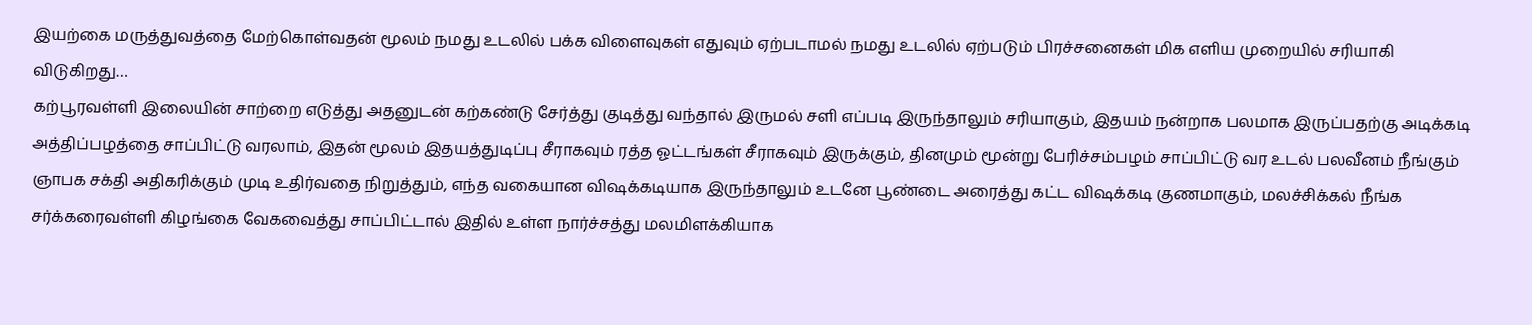இயற்கை மருத்துவத்தை மேற்கொள்வதன் மூலம் நமது உடலில் பக்க விளைவுகள் எதுவும் ஏற்படாமல் நமது உடலில் ஏற்படும் பிரச்சனைகள் மிக எளிய முறையில் சரியாகி விடுகிறது…
கற்பூரவள்ளி இலையின் சாற்றை எடுத்து அதனுடன் கற்கண்டு சேர்த்து குடித்து வந்தால் இருமல் சளி எப்படி இருந்தாலும் சரியாகும், இதயம் நன்றாக பலமாக இருப்பதற்கு அடிக்கடி அத்திப்பழத்தை சாப்பிட்டு வரலாம், இதன் மூலம் இதயத்துடிப்பு சீராகவும் ரத்த ஓட்டங்கள் சீராகவும் இருக்கும், தினமும் மூன்று பேரிச்சம்பழம் சாப்பிட்டு வர உடல் பலவீனம் நீங்கும் ஞாபக சக்தி அதிகரிக்கும் முடி உதிர்வதை நிறுத்தும், எந்த வகையான விஷக்கடியாக இருந்தாலும் உடனே பூண்டை அரைத்து கட்ட விஷக்கடி குணமாகும், மலச்சிக்கல் நீங்க சர்க்கரைவள்ளி கிழங்கை வேகவைத்து சாப்பிட்டால் இதில் உள்ள நார்ச்சத்து மலமிளக்கியாக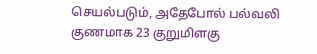செயல்படும், அதேபோல் பல்வலி குணமாக 23 குறுமிளகு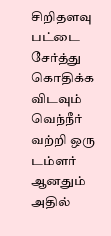சிறிதளவு பட்டை சேர்த்து கொதிக்க விடவும் வெந்நீர் வற்றி ஒரு டம்ளர் ஆனதும் அதில்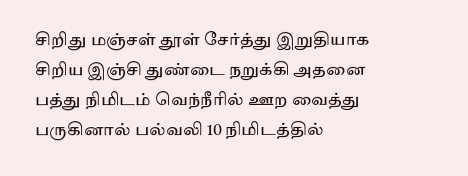சிறிது மஞ்சள் தூள் சேர்த்து இறுதியாக சிறிய இஞ்சி துண்டை நறுக்கி அதனை பத்து நிமிடம் வெந்நீரில் ஊற வைத்து பருகினால் பல்வலி 10 நிமிடத்தில்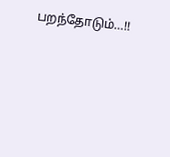பறந்தோடும்…!!